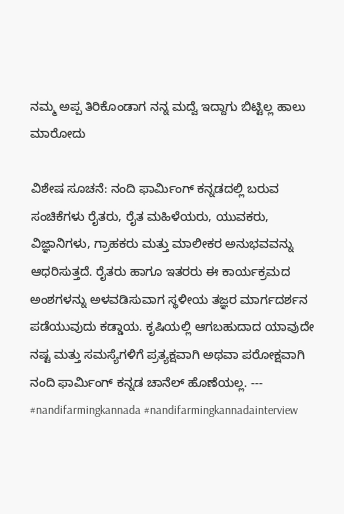ನಮ್ಮ ಅಪ್ಪ ತಿರಿಕೊಂಡಾಗ ನನ್ನ ಮದ್ವೆ ಇದ್ದಾಗು ಬಿಟ್ಟಿಲ್ಲ ಹಾಲು ಮಾರೋದು

ವಿಶೇಷ ಸೂಚನೆ: ನಂದಿ ಫಾರ್ಮಿಂಗ್‌ ಕನ್ನಡದಲ್ಲಿ ಬರುವ ಸಂಚಿಕೆಗಳು ರೈತರು, ರೈತ ಮಹಿಳೆಯರು, ಯುವಕರು, ವಿಜ್ಞಾನಿಗಳು, ಗ್ರಾಹಕರು ಮತ್ತು ಮಾಲೀಕರ ಅನುಭವವನ್ನು ಆಧರಿಸುತ್ತದೆ. ರೈತರು ಹಾಗೂ ಇತರರು ಈ ಕಾರ್ಯಕ್ರಮದ ಅಂಶಗಳನ್ನು ಅಳವಡಿಸುವಾಗ ಸ್ಥಳೀಯ ತಜ್ಞರ ಮಾರ್ಗದರ್ಶನ ಪಡೆಯುವುದು ಕಡ್ಡಾಯ. ಕೃಷಿಯಲ್ಲಿ ಆಗಬಹುದಾದ ಯಾವುದೇ ನಷ್ಟ ಮತ್ತು ಸಮಸ್ಯೆಗಳಿಗೆ ಪ್ರತ್ಯಕ್ಷವಾಗಿ ಅಥವಾ ಪರೋಕ್ಷವಾಗಿ ನಂದಿ ಫಾರ್ಮಿಂಗ್‌ ಕನ್ನಡ ಚಾನೆಲ್ ಹೊಣೆಯಲ್ಲ. --- #nandifarmingkannada #nandifarmingkannadainterview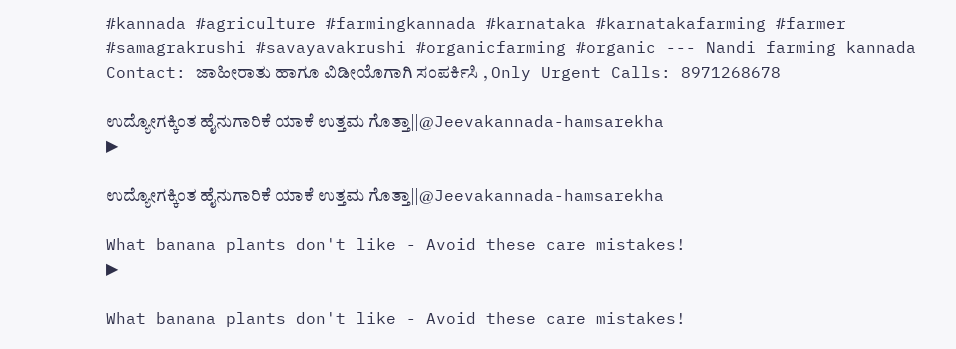#kannada #agriculture #farmingkannada #karnataka #karnatakafarming #farmer #samagrakrushi #savayavakrushi #organicfarming #organic --- Nandi farming kannada Contact: ಜಾಹೀರಾತು ಹಾಗೂ ವಿಡೀಯೊಗಾಗಿ ಸಂಪರ್ಕಿಸಿ , Only Urgent Calls: 8971268678

ಉದ್ಯೋಗಕ್ಕಿಂತ ಹೈನುಗಾರಿಕೆ ಯಾಕೆ ಉತ್ತಮ ಗೊತ್ತಾ||@Jeevakannada-hamsarekha
▶

ಉದ್ಯೋಗಕ್ಕಿಂತ ಹೈನುಗಾರಿಕೆ ಯಾಕೆ ಉತ್ತಮ ಗೊತ್ತಾ||@Jeevakannada-hamsarekha

What banana plants don't like - Avoid these care mistakes!
▶

What banana plants don't like - Avoid these care mistakes!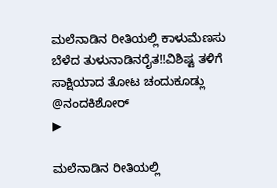ಮಲೆನಾಡಿನ ರೀತಿಯಲ್ಲಿ ಕಾಳುಮೆಣಸು ಬೆಳೆದ ತುಳುನಾಡಿನರೈತ‼ವಿಶಿಷ್ಟ ತಳಿಗೆ ಸಾಕ್ಷಿಯಾದ ತೋಟ ಚಂದುಕೂಡ್ಲು @ನಂದಕಿಶೋರ್
▶

ಮಲೆನಾಡಿನ ರೀತಿಯಲ್ಲಿ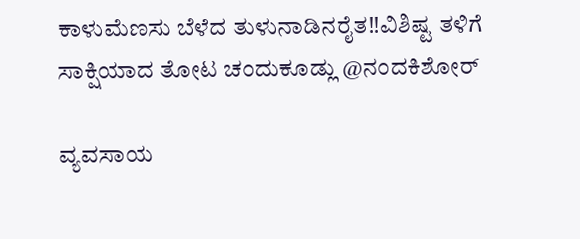ಕಾಳುಮೆಣಸು ಬೆಳೆದ ತುಳುನಾಡಿನರೈತ‼ವಿಶಿಷ್ಟ ತಳಿಗೆ ಸಾಕ್ಷಿಯಾದ ತೋಟ ಚಂದುಕೂಡ್ಲು @ನಂದಕಿಶೋರ್

ವ್ಯವಸಾಯ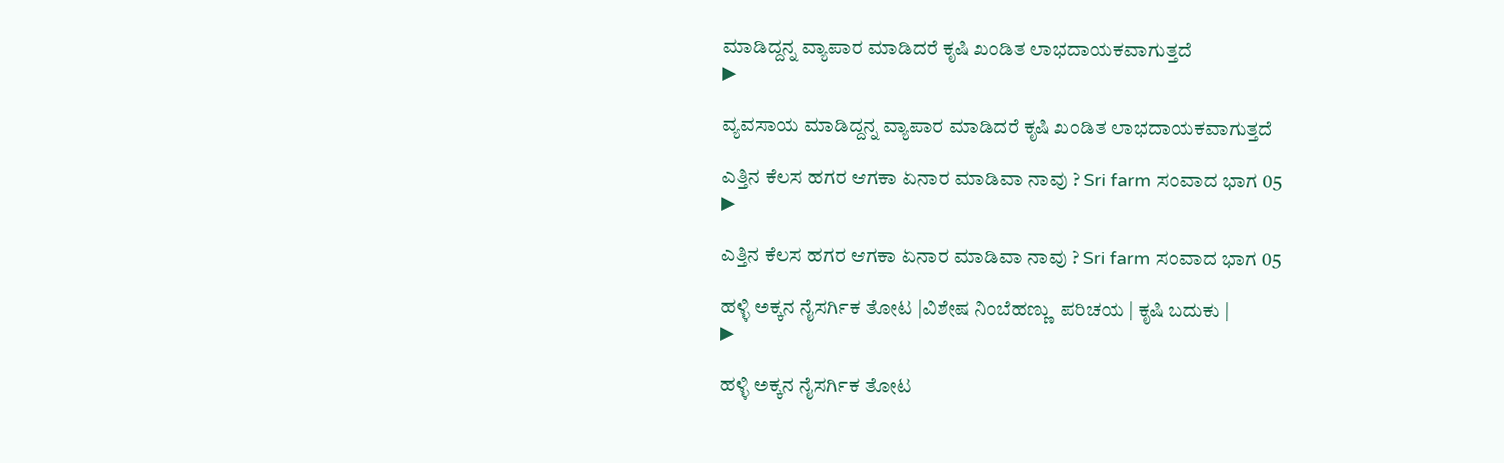ಮಾಡಿದ್ದನ್ನ ವ್ಯಾಪಾರ ಮಾಡಿದರೆ ಕೃಷಿ ಖಂಡಿತ ಲಾಭದಾಯಕವಾಗುತ್ತದೆ
▶

ವ್ಯವಸಾಯ ಮಾಡಿದ್ದನ್ನ ವ್ಯಾಪಾರ ಮಾಡಿದರೆ ಕೃಷಿ ಖಂಡಿತ ಲಾಭದಾಯಕವಾಗುತ್ತದೆ

ಎತ್ತಿನ ಕೆಲಸ ಹಗರ ಆಗಕಾ ಏನಾರ ಮಾಡಿವಾ ನಾವು ? Sri farm ಸಂವಾದ ಭಾಗ 05
▶

ಎತ್ತಿನ ಕೆಲಸ ಹಗರ ಆಗಕಾ ಏನಾರ ಮಾಡಿವಾ ನಾವು ? Sri farm ಸಂವಾದ ಭಾಗ 05

ಹಳ್ಳಿ ಅಕ್ಕನ ನೈಸರ್ಗಿಕ ತೋಟ |ವಿಶೇಷ ನಿಂಬೆಹಣ್ಣು  ಪರಿಚಯ | ಕೃಷಿ ಬದುಕು |
▶

ಹಳ್ಳಿ ಅಕ್ಕನ ನೈಸರ್ಗಿಕ ತೋಟ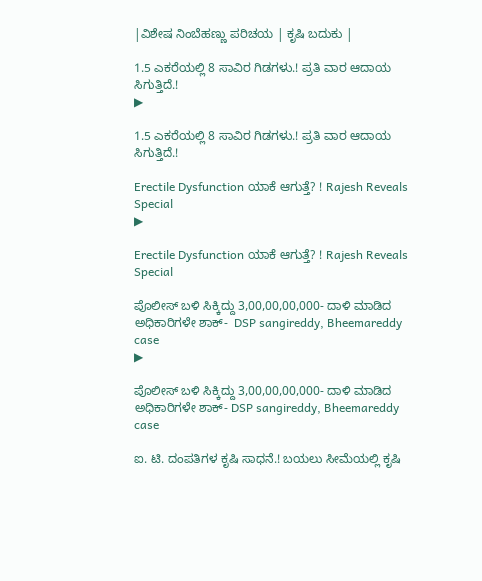|ವಿಶೇಷ ನಿಂಬೆಹಣ್ಣು ಪರಿಚಯ | ಕೃಷಿ ಬದುಕು |

1.5 ಎಕರೆಯಲ್ಲಿ 8 ಸಾವಿರ ಗಿಡಗಳು.! ಪ್ರತಿ ವಾರ ಆದಾಯ ಸಿಗುತ್ತಿದೆ.!
▶

1.5 ಎಕರೆಯಲ್ಲಿ 8 ಸಾವಿರ ಗಿಡಗಳು.! ಪ್ರತಿ ವಾರ ಆದಾಯ ಸಿಗುತ್ತಿದೆ.!

Erectile Dysfunction ಯಾಕೆ ಆಗುತ್ತೆ? ! Rajesh Reveals Special
▶

Erectile Dysfunction ಯಾಕೆ ಆಗುತ್ತೆ? ! Rajesh Reveals Special

ಪೊಲೀಸ್ ಬಳಿ ಸಿಕ್ಕಿದ್ದು 3,00,00,00,000- ದಾಳಿ ಮಾಡಿದ ಅಧಿಕಾರಿಗಳೇ ಶಾಕ್-  DSP sangireddy, Bheemareddy case
▶

ಪೊಲೀಸ್ ಬಳಿ ಸಿಕ್ಕಿದ್ದು 3,00,00,00,000- ದಾಳಿ ಮಾಡಿದ ಅಧಿಕಾರಿಗಳೇ ಶಾಕ್- DSP sangireddy, Bheemareddy case

ಐ. ಟಿ. ದಂಪತಿಗಳ ಕೃಷಿ ಸಾಧನೆ.! ಬಯಲು ಸೀಮೆಯಲ್ಲಿ ಕೃಷಿ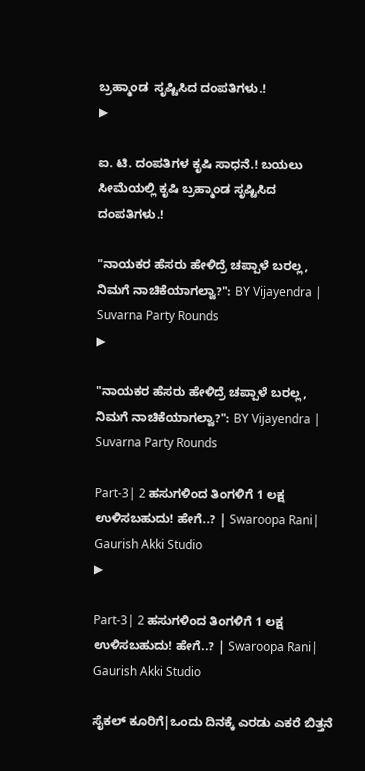ಬ್ರಹ್ಮಾಂಡ  ಸೃಷ್ಟಿಸಿದ ದಂಪತಿಗಳು.!
▶

ಐ. ಟಿ. ದಂಪತಿಗಳ ಕೃಷಿ ಸಾಧನೆ.! ಬಯಲು ಸೀಮೆಯಲ್ಲಿ ಕೃಷಿ ಬ್ರಹ್ಮಾಂಡ ಸೃಷ್ಟಿಸಿದ ದಂಪತಿಗಳು.!

"ನಾಯಕರ ಹೆಸರು ಹೇಳಿದ್ರೆ ಚಪ್ಪಾಳೆ ಬರಲ್ಲ, ನಿಮಗೆ ನಾಚಿಕೆಯಾಗಲ್ವಾ?": BY Vijayendra | Suvarna Party Rounds
▶

"ನಾಯಕರ ಹೆಸರು ಹೇಳಿದ್ರೆ ಚಪ್ಪಾಳೆ ಬರಲ್ಲ, ನಿಮಗೆ ನಾಚಿಕೆಯಾಗಲ್ವಾ?": BY Vijayendra | Suvarna Party Rounds

Part-3| 2 ಹಸುಗಳಿಂದ ತಿಂಗಳಿಗೆ 1 ಲಕ್ಷ ಉಳಿಸಬಹುದು! ಹೇಗೆ..? | Swaroopa Rani| Gaurish Akki Studio
▶

Part-3| 2 ಹಸುಗಳಿಂದ ತಿಂಗಳಿಗೆ 1 ಲಕ್ಷ ಉಳಿಸಬಹುದು! ಹೇಗೆ..? | Swaroopa Rani| Gaurish Akki Studio

ಸೈಕಲ್ ಕೂರಿಗೆ|ಒಂದು ದಿನಕ್ಕೆ ಎರಡು ಎಕರೆ ಬಿತ್ತನೆ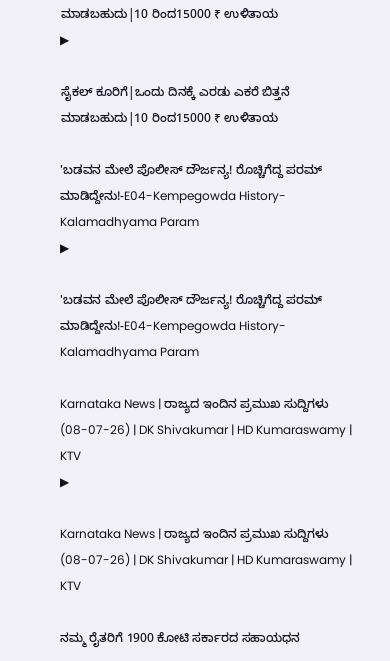ಮಾಡಬಹುದು|10 ರಿಂದ15000 ₹ ಉಳಿತಾಯ
▶

ಸೈಕಲ್ ಕೂರಿಗೆ|ಒಂದು ದಿನಕ್ಕೆ ಎರಡು ಎಕರೆ ಬಿತ್ತನೆ ಮಾಡಬಹುದು|10 ರಿಂದ15000 ₹ ಉಳಿತಾಯ

'ಬಡವನ ಮೇಲೆ ಪೊಲೀಸ್ ದೌರ್ಜನ್ಯ! ರೊಚ್ಚಿಗೆದ್ದ ಪರಮ್ ಮಾಡಿದ್ದೇನು!-E04-Kempegowda History-Kalamadhyama Param
▶

'ಬಡವನ ಮೇಲೆ ಪೊಲೀಸ್ ದೌರ್ಜನ್ಯ! ರೊಚ್ಚಿಗೆದ್ದ ಪರಮ್ ಮಾಡಿದ್ದೇನು!-E04-Kempegowda History-Kalamadhyama Param

Karnataka News | ರಾಜ್ಯದ ಇಂದಿನ ಪ್ರಮುಖ ಸುದ್ದಿಗಳು (08-07-26) | DK Shivakumar | HD Kumaraswamy | KTV
▶

Karnataka News | ರಾಜ್ಯದ ಇಂದಿನ ಪ್ರಮುಖ ಸುದ್ದಿಗಳು (08-07-26) | DK Shivakumar | HD Kumaraswamy | KTV

ನಮ್ಮ ರೈತರಿಗೆ 1900 ಕೋಟಿ ಸರ್ಕಾರದ ಸಹಾಯಧನ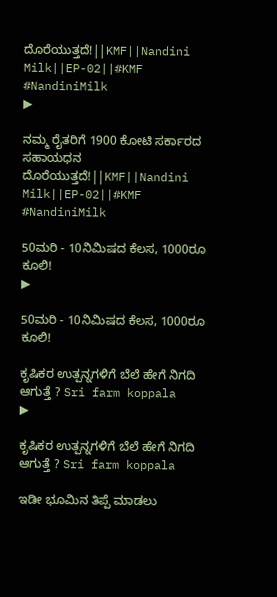ದೊರೆಯುತ್ತದೆ!||KMF||Nandini Milk||EP-02||#KMF #NandiniMilk
▶

ನಮ್ಮ ರೈತರಿಗೆ 1900 ಕೋಟಿ ಸರ್ಕಾರದ ಸಹಾಯಧನ ದೊರೆಯುತ್ತದೆ!||KMF||Nandini Milk||EP-02||#KMF #NandiniMilk

50ಮರಿ - 10ನಿಮಿಷದ ಕೆಲಸ, 1000ರೂ ಕೂಲಿ!
▶

50ಮರಿ - 10ನಿಮಿಷದ ಕೆಲಸ, 1000ರೂ ಕೂಲಿ!

ಕೃಷಿಕರ ಉತ್ಪನ್ನಗಳಿಗೆ ಬೆಲೆ ಹೇಗೆ ನಿಗದಿ ಆಗುತ್ತೆ ? Sri farm koppala
▶

ಕೃಷಿಕರ ಉತ್ಪನ್ನಗಳಿಗೆ ಬೆಲೆ ಹೇಗೆ ನಿಗದಿ ಆಗುತ್ತೆ ? Sri farm koppala

ಇಡೀ ಭೂಮಿನ ತಿಪ್ಪೆ ಮಾಡಲು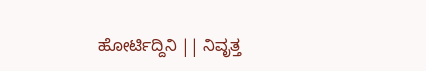ಹೋರ್ಟಿದ್ದಿನಿ || ನಿವೃತ್ತ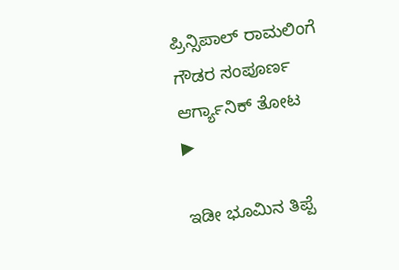ಪ್ರಿನ್ಸಿಪಾಲ್ ರಾಮಲಿಂಗೆ ಗೌಡರ ಸಂಪೂರ್ಣ ಆರ್ಗ್ಯಾನಿಕ್ ತೋಟ
▶

ಇಡೀ ಭೂಮಿನ ತಿಪ್ಪೆ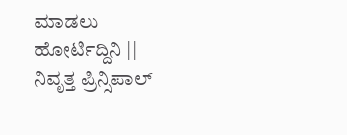ಮಾಡಲು ಹೋರ್ಟಿದ್ದಿನಿ || ನಿವೃತ್ತ ಪ್ರಿನ್ಸಿಪಾಲ್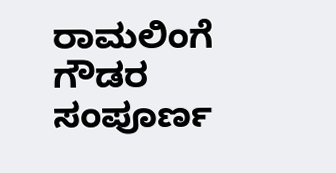ರಾಮಲಿಂಗೆ ಗೌಡರ ಸಂಪೂರ್ಣ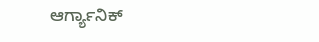ಆರ್ಗ್ಯಾನಿಕ್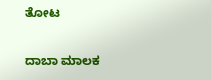ತೋಟ

ದಾಬಾ ಮಾಲಕ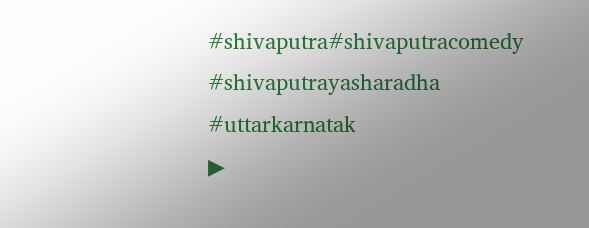#shivaputra#shivaputracomedy #shivaputrayasharadha #uttarkarnatak
▶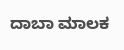ದಾಬಾ ಮಾಲಕ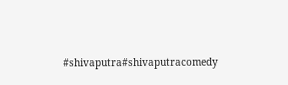#shivaputra#shivaputracomedy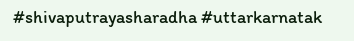#shivaputrayasharadha #uttarkarnatak